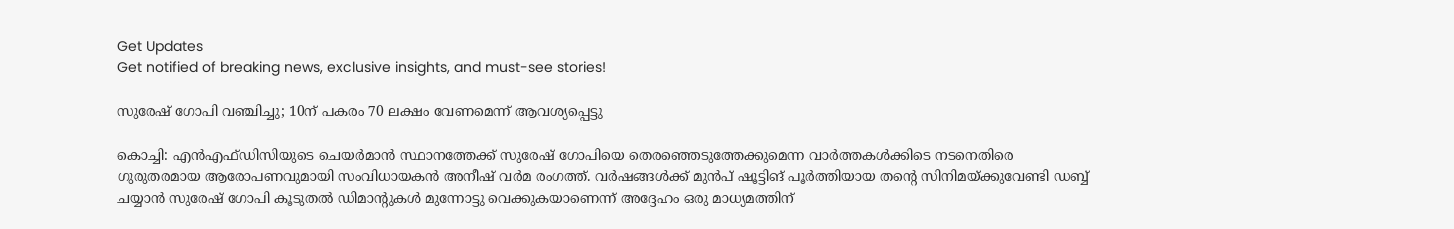Get Updates
Get notified of breaking news, exclusive insights, and must-see stories!

സുരേഷ് ഗോപി വഞ്ചിച്ചു; 10ന് പകരം 70 ലക്ഷം വേണമെന്ന് ആവശ്യപ്പെട്ടു

കൊച്ചി: എന്‍എഫ്ഡിസിയുടെ ചെയര്‍മാന്‍ സ്ഥാനത്തേക്ക് സുരേഷ് ഗോപിയെ തെരഞ്ഞെടുത്തേക്കുമെന്ന വാര്‍ത്തകള്‍ക്കിടെ നടനെതിരെ ഗുരുതരമായ ആരോപണവുമായി സംവിധായകന്‍ അനീഷ് വര്‍മ രംഗത്ത്. വര്‍ഷങ്ങള്‍ക്ക് മുന്‍പ് ഷൂട്ടിങ് പൂര്‍ത്തിയായ തന്റെ സിനിമയ്ക്കുവേണ്ടി ഡബ്ബ് ചയ്യാന്‍ സുരേഷ് ഗോപി കൂടുതല്‍ ഡിമാന്റുകള്‍ മുന്നോട്ടു വെക്കുകയാണെന്ന് അദ്ദേഹം ഒരു മാധ്യമത്തിന്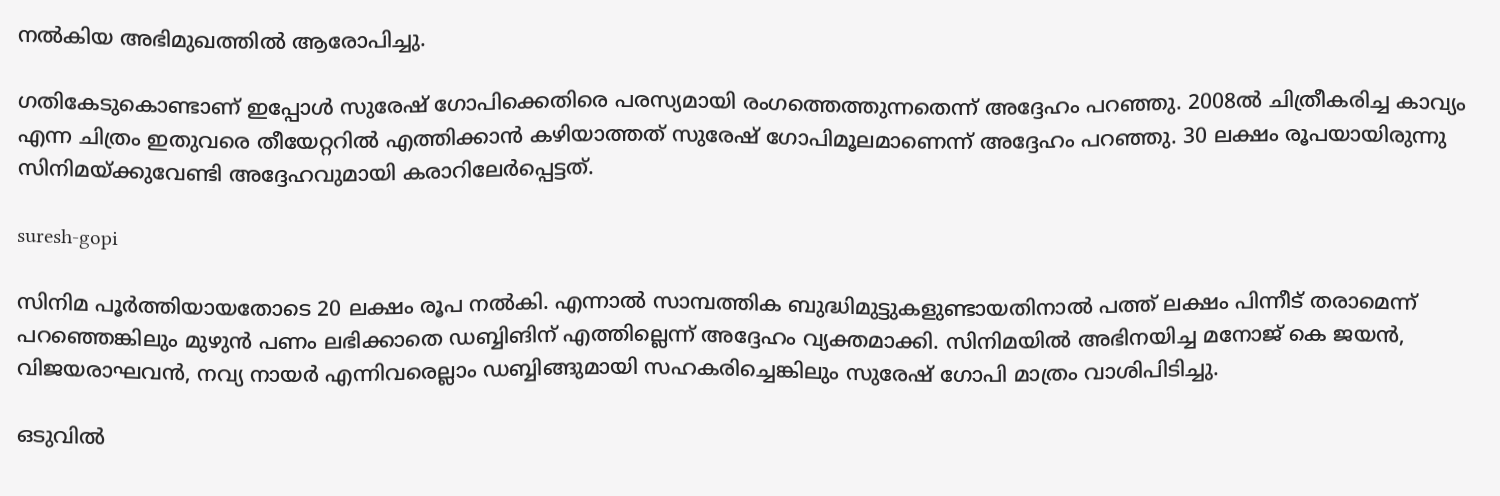നല്‍കിയ അഭിമുഖത്തില്‍ ആരോപിച്ചു.

ഗതികേടുകൊണ്ടാണ് ഇപ്പോള്‍ സുരേഷ് ഗോപിക്കെതിരെ പരസ്യമായി രംഗത്തെത്തുന്നതെന്ന് അദ്ദേഹം പറഞ്ഞു. 2008ല്‍ ചിത്രീകരിച്ച കാവ്യം എന്ന ചിത്രം ഇതുവരെ തീയേറ്ററില്‍ എത്തിക്കാന്‍ കഴിയാത്തത് സുരേഷ് ഗോപിമൂലമാണെന്ന് അദ്ദേഹം പറഞ്ഞു. 30 ലക്ഷം രൂപയായിരുന്നു സിനിമയ്ക്കുവേണ്ടി അദ്ദേഹവുമായി കരാറിലേര്‍പ്പെട്ടത്.

suresh-gopi

സിനിമ പൂര്‍ത്തിയായതോടെ 20 ലക്ഷം രൂപ നല്‍കി. എന്നാല്‍ സാമ്പത്തിക ബുദ്ധിമുട്ടുകളുണ്ടായതിനാല്‍ പത്ത് ലക്ഷം പിന്നീട് തരാമെന്ന് പറഞ്ഞെങ്കിലും മുഴുന്‍ പണം ലഭിക്കാതെ ഡബ്ബിങിന് എത്തില്ലെന്ന് അദ്ദേഹം വ്യക്തമാക്കി. സിനിമയില്‍ അഭിനയിച്ച മനോജ് കെ ജയന്‍, വിജയരാഘവന്‍, നവ്യ നായര്‍ എന്നിവരെല്ലാം ഡബ്ബിങ്ങുമായി സഹകരിച്ചെങ്കിലും സുരേഷ് ഗോപി മാത്രം വാശിപിടിച്ചു.

ഒടുവില്‍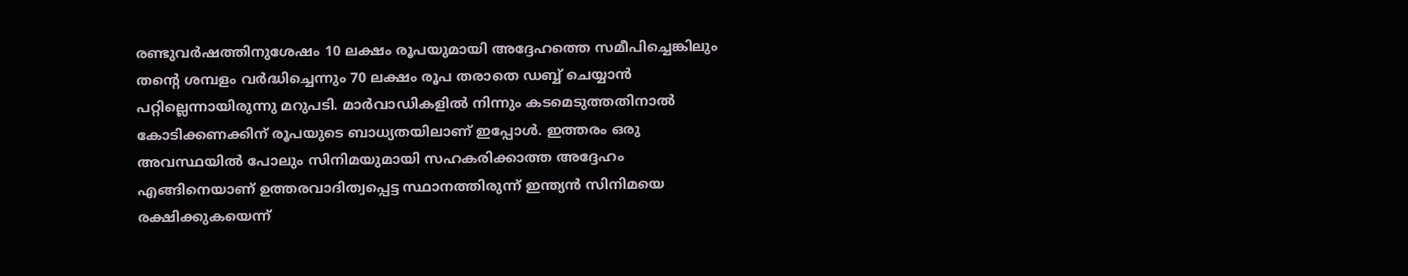രണ്ടുവര്‍ഷത്തിനുശേഷം 10 ലക്ഷം രൂപയുമായി അദ്ദേഹത്തെ സമീപിച്ചെങ്കിലും തന്റെ ശമ്പളം വര്‍ദ്ധിച്ചെന്നും 70 ലക്ഷം രൂപ തരാതെ ഡബ്ബ് ചെയ്യാന്‍ പറ്റില്ലെന്നായിരുന്നു മറുപടി. മാര്‍വാഡികളില്‍ നിന്നും കടമെടുത്തതിനാല്‍ കോടിക്കണക്കിന് രൂപയുടെ ബാധ്യതയിലാണ് ഇപ്പോള്‍. ഇത്തരം ഒരു അവസ്ഥയില്‍ പോലും സിനിമയുമായി സഹകരിക്കാത്ത അദ്ദേഹം എങ്ങിനെയാണ് ഉത്തരവാദിത്വപ്പെട്ട സ്ഥാനത്തിരുന്ന് ഇന്ത്യന്‍ സിനിമയെ രക്ഷിക്കുകയെന്ന്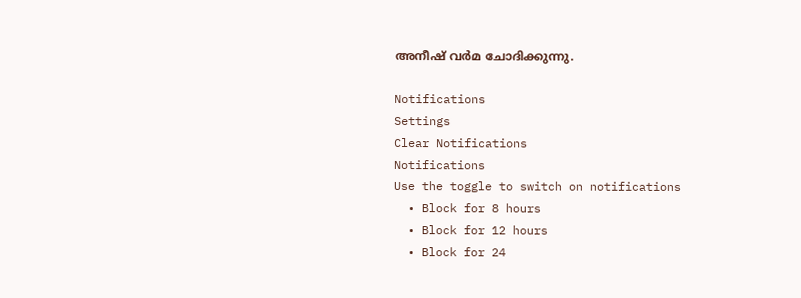അനീഷ് വര്‍മ ചോദിക്കുന്നു.

Notifications
Settings
Clear Notifications
Notifications
Use the toggle to switch on notifications
  • Block for 8 hours
  • Block for 12 hours
  • Block for 24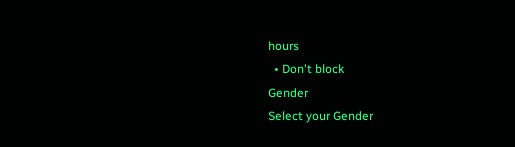hours
  • Don't block
Gender
Select your Gender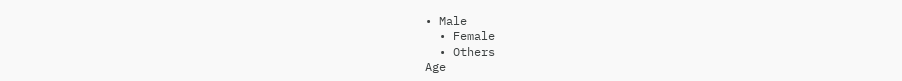• Male
  • Female
  • Others
Age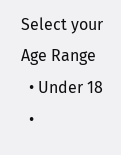Select your Age Range
  • Under 18
  •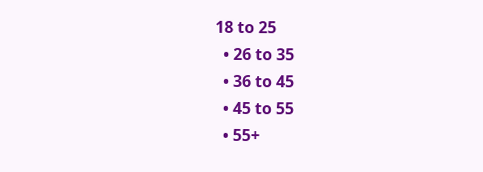18 to 25
  • 26 to 35
  • 36 to 45
  • 45 to 55
  • 55+